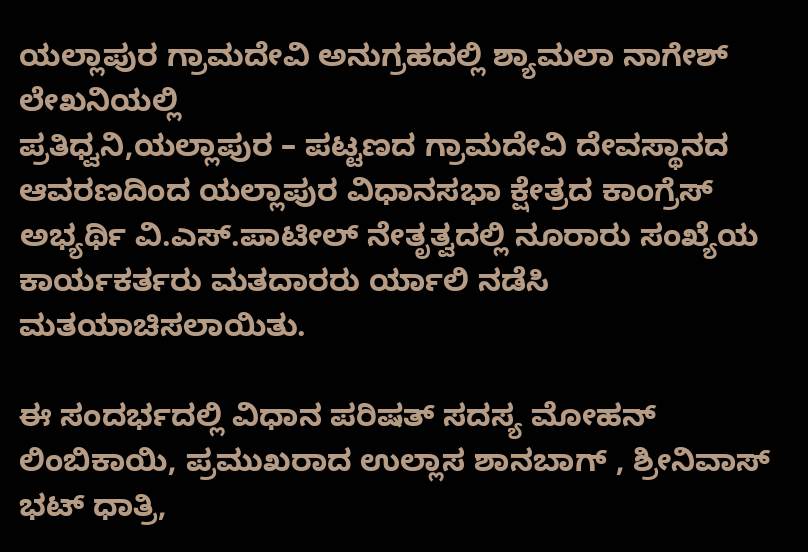ಯಲ್ಲಾಪುರ ಗ್ರಾಮದೇವಿ ಅನುಗ್ರಹದಲ್ಲಿ ಶ್ಯಾಮಲಾ ನಾಗೇಶ್ ಲೇಖನಿಯಲ್ಲಿ
ಪ್ರತಿಧ್ವನಿ,ಯಲ್ಲಾಪುರ – ಪಟ್ಟಣದ ಗ್ರಾಮದೇವಿ ದೇವಸ್ಥಾನದ ಆವರಣದಿಂದ ಯಲ್ಲಾಪುರ ವಿಧಾನಸಭಾ ಕ್ಷೇತ್ರದ ಕಾಂಗ್ರೆಸ್ ಅಭ್ಯರ್ಥಿ ವಿ.ಎಸ್.ಪಾಟೀಲ್ ನೇತೃತ್ವದಲ್ಲಿ ನೂರಾರು ಸಂಖ್ಯೆಯ ಕಾರ್ಯಕರ್ತರು ಮತದಾರರು ರ್ಯಾಲಿ ನಡೆಸಿ ಮತಯಾಚಿಸಲಾಯಿತು.

ಈ ಸಂದರ್ಭದಲ್ಲಿ ವಿಧಾನ ಪರಿಷತ್ ಸದಸ್ಯ ಮೋಹನ್ ಲಿಂಬಿಕಾಯಿ, ಪ್ರಮುಖರಾದ ಉಲ್ಲಾಸ ಶಾನಬಾಗ್ , ಶ್ರೀನಿವಾಸ್ ಭಟ್ ಧಾತ್ರಿ,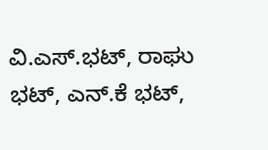ವಿ.ಎಸ್.ಭಟ್, ರಾಘು ಭಟ್, ಎನ್.ಕೆ ಭಟ್,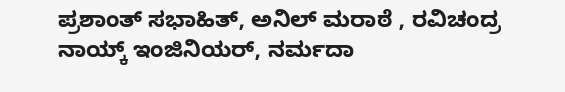ಪ್ರಶಾಂತ್ ಸಭಾಹಿತ್, ಅನಿಲ್ ಮರಾಠೆ , ರವಿಚಂದ್ರ ನಾಯ್ಕ್ ಇಂಜಿನಿಯರ್, ನರ್ಮದಾ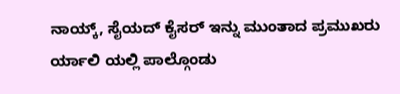ನಾಯ್ಕ್, ಸೈಯದ್ ಕೈಸರ್ ಇನ್ನು ಮುಂತಾದ ಪ್ರಮುಖರು ರ್ಯಾಲಿ ಯಲ್ಲಿ ಪಾಲ್ಗೊಂಡು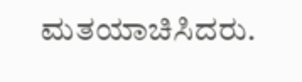ಮತಯಾಚಿಸಿದರು.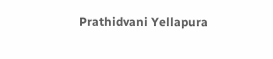Prathidvani Yellapura